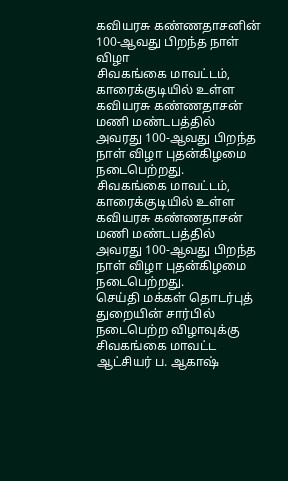கவியரசு கண்ணதாசனின் 100-ஆவது பிறந்த நாள் விழா
சிவகங்கை மாவட்டம், காரைக்குடியில் உள்ள கவியரசு கண்ணதாசன் மணி மண்டபத்தில் அவரது 100-ஆவது பிறந்த நாள் விழா புதன்கிழமை நடைபெற்றது.
சிவகங்கை மாவட்டம், காரைக்குடியில் உள்ள கவியரசு கண்ணதாசன் மணி மண்டபத்தில் அவரது 100-ஆவது பிறந்த நாள் விழா புதன்கிழமை நடைபெற்றது.
செய்தி மக்கள் தொடர்புத் துறையின் சார்பில் நடைபெற்ற விழாவுக்கு சிவகங்கை மாவட்ட ஆட்சியர் ப. ஆகாஷ்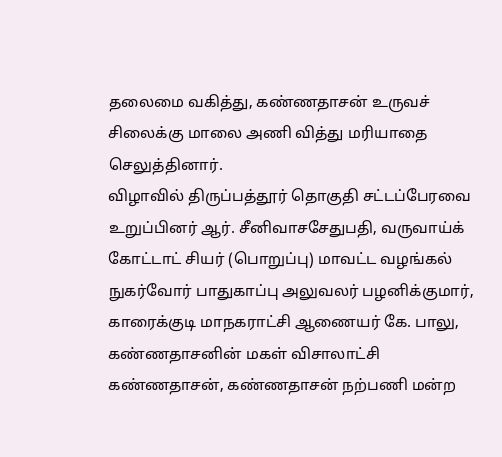தலைமை வகித்து, கண்ணதாசன் உருவச் சிலைக்கு மாலை அணி வித்து மரியாதை செலுத்தினார்.
விழாவில் திருப்பத்தூர் தொகுதி சட்டப்பேரவை உறுப்பினர் ஆர். சீனிவாசசேதுபதி, வருவாய்க் கோட்டாட் சியர் (பொறுப்பு) மாவட்ட வழங்கல் நுகர்வோர் பாதுகாப்பு அலுவலர் பழனிக்குமார், காரைக்குடி மாநகராட்சி ஆணையர் கே. பாலு, கண்ணதாசனின் மகள் விசாலாட்சி கண்ணதாசன், கண்ணதாசன் நற்பணி மன்ற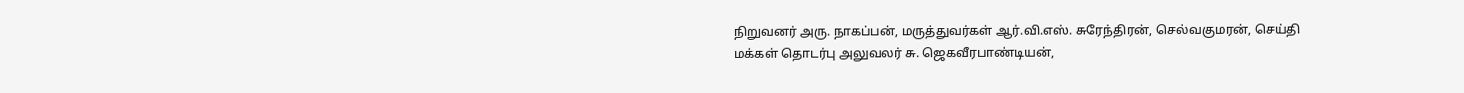நிறுவனர் அரு. நாகப்பன், மருத்துவர்கள் ஆர்.வி.எஸ். சுரேந்திரன், செல்வகுமரன், செய்தி மக்கள் தொடர்பு அலுவலர் சு. ஜெகவீரபாண்டியன்,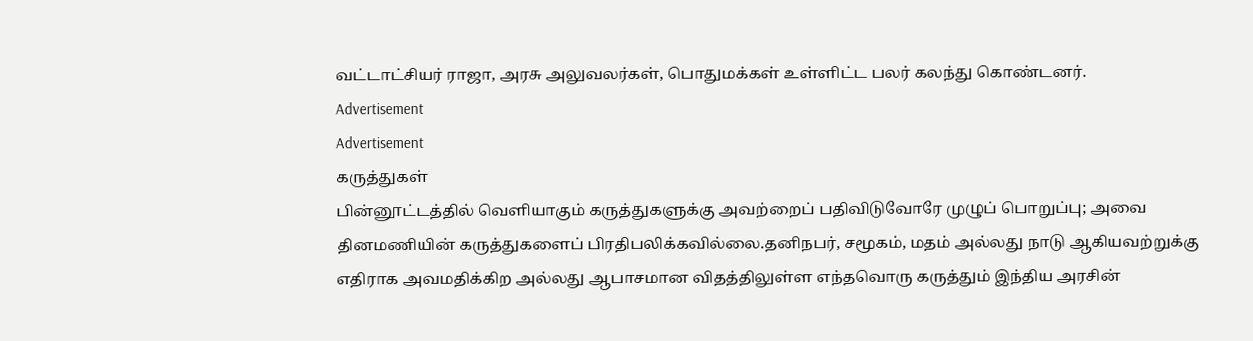வட்டாட்சியர் ராஜா, அரசு அலுவலர்கள், பொதுமக்கள் உள்ளிட்ட பலர் கலந்து கொண்டனர்.
Advertisement
Advertisement
கருத்துகள்
பின்னூட்டத்தில் வெளியாகும் கருத்துகளுக்கு அவற்றைப் பதிவிடுவோரே முழுப் பொறுப்பு; அவை தினமணியின் கருத்துகளைப் பிரதிபலிக்கவில்லை.தனிநபர், சமூகம், மதம் அல்லது நாடு ஆகியவற்றுக்கு எதிராக அவமதிக்கிற அல்லது ஆபாசமான விதத்திலுள்ள எந்தவொரு கருத்தும் இந்திய அரசின்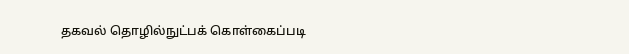தகவல் தொழில்நுட்பக் கொள்கைப்படி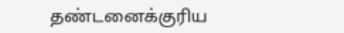தண்டனைக்குரிய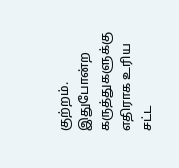குற்றம். இதுபோன்ற கருத்துகளுக்கு எதிராக உரிய சட்ட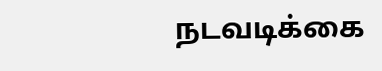நடவடிக்கை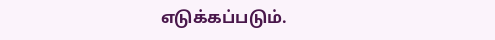எடுக்கப்படும்.